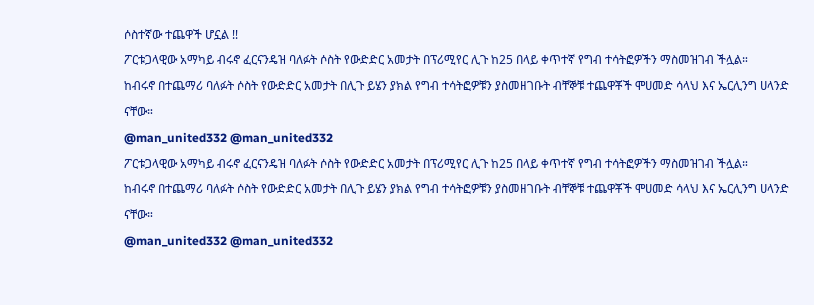ሶስተኛው ተጨዋች ሆኗል !!
ፖርቱጋላዊው አማካይ ብሩኖ ፈርናንዴዝ ባለፉት ሶስት የውድድር አመታት በፕሪሚየር ሊጉ ከ25 በላይ ቀጥተኛ የግብ ተሳትፎዎችን ማስመዝገብ ችሏል።
ከብሩኖ በተጨማሪ ባለፉት ሶስት የውድድር አመታት በሊጉ ይሄን ያክል የግብ ተሳትፎዎቹን ያስመዘገቡት ብቸኞቹ ተጨዋቾች ሞሀመድ ሳላህ እና ኤርሊንግ ሀላንድ ናቸው።
@man_united332 @man_united332
ፖርቱጋላዊው አማካይ ብሩኖ ፈርናንዴዝ ባለፉት ሶስት የውድድር አመታት በፕሪሚየር ሊጉ ከ25 በላይ ቀጥተኛ የግብ ተሳትፎዎችን ማስመዝገብ ችሏል።
ከብሩኖ በተጨማሪ ባለፉት ሶስት የውድድር አመታት በሊጉ ይሄን ያክል የግብ ተሳትፎዎቹን ያስመዘገቡት ብቸኞቹ ተጨዋቾች ሞሀመድ ሳላህ እና ኤርሊንግ ሀላንድ ናቸው።
@man_united332 @man_united332